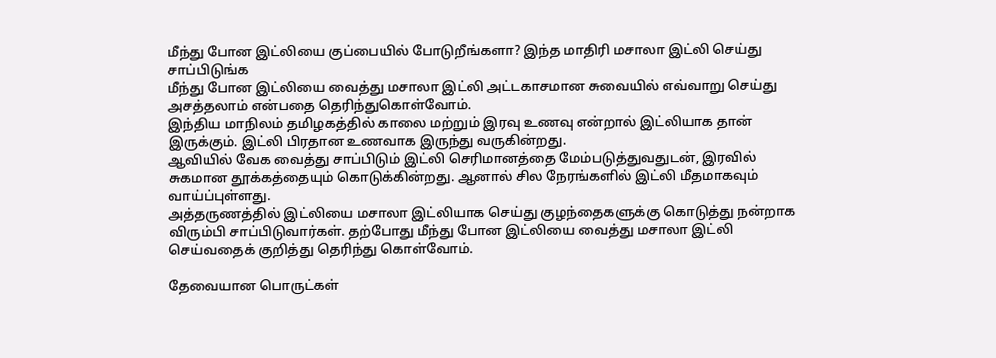மீந்து போன இட்லியை குப்பையில் போடுறீங்களா? இந்த மாதிரி மசாலா இட்லி செய்து சாப்பிடுங்க
மீந்து போன இட்லியை வைத்து மசாலா இட்லி அட்டகாசமான சுவையில் எவ்வாறு செய்து அசத்தலாம் என்பதை தெரிந்துகொள்வோம்.
இந்திய மாநிலம் தமிழகத்தில் காலை மற்றும் இரவு உணவு என்றால் இட்லியாக தான் இருக்கும். இட்லி பிரதான உணவாக இருந்து வருகின்றது.
ஆவியில் வேக வைத்து சாப்பிடும் இட்லி செரிமானத்தை மேம்படுத்துவதுடன், இரவில் சுகமான தூக்கத்தையும் கொடுக்கின்றது. ஆனால் சில நேரங்களில் இட்லி மீதமாகவும் வாய்ப்புள்ளது.
அத்தருணத்தில் இட்லியை மசாலா இட்லியாக செய்து குழந்தைகளுக்கு கொடுத்து நன்றாக விரும்பி சாப்பிடுவார்கள். தற்போது மீந்து போன இட்லியை வைத்து மசாலா இட்லி செய்வதைக் குறித்து தெரிந்து கொள்வோம்.

தேவையான பொருட்கள்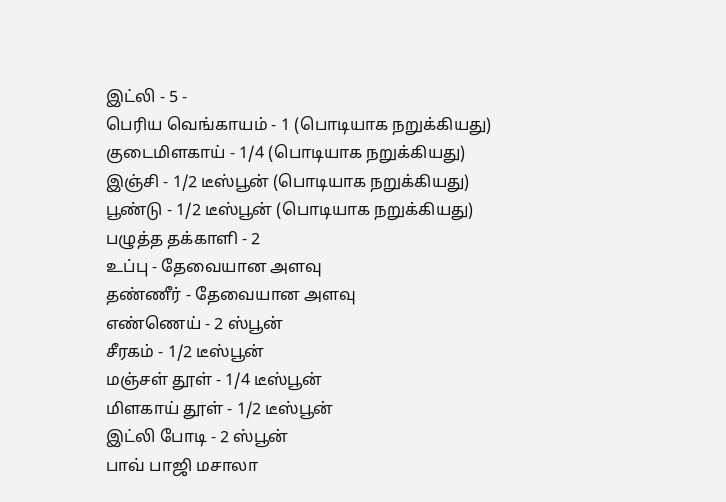இட்லி - 5 -
பெரிய வெங்காயம் - 1 (பொடியாக நறுக்கியது)
குடைமிளகாய் - 1/4 (பொடியாக நறுக்கியது)
இஞ்சி - 1/2 டீஸ்பூன் (பொடியாக நறுக்கியது)
பூண்டு - 1/2 டீஸ்பூன் (பொடியாக நறுக்கியது)
பழுத்த தக்காளி - 2
உப்பு - தேவையான அளவு
தண்ணீர் - தேவையான அளவு
எண்ணெய் - 2 ஸ்பூன்
சீரகம் - 1/2 டீஸ்பூன்
மஞ்சள் தூள் - 1/4 டீஸ்பூன்
மிளகாய் தூள் - 1/2 டீஸ்பூன்
இட்லி போடி - 2 ஸ்பூன்
பாவ் பாஜி மசாலா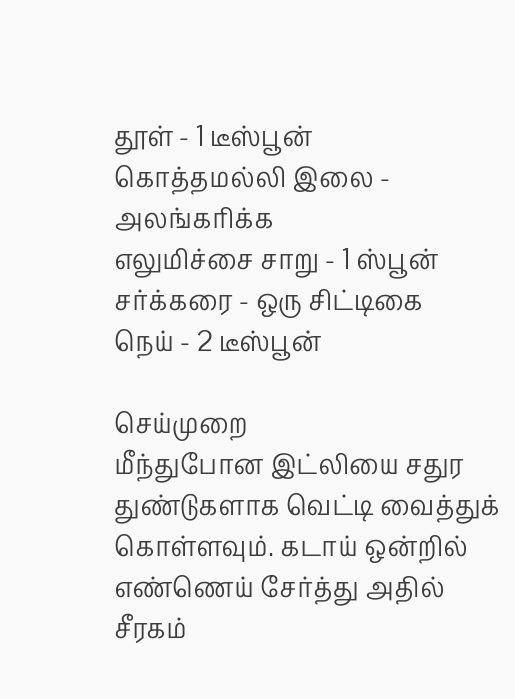தூள் - 1 டீஸ்பூன்
கொத்தமல்லி இலை - அலங்கரிக்க
எலுமிச்சை சாறு - 1 ஸ்பூன்
சர்க்கரை - ஒரு சிட்டிகை
நெய் - 2 டீஸ்பூன்

செய்முறை
மீந்துபோன இட்லியை சதுர துண்டுகளாக வெட்டி வைத்துக் கொள்ளவும். கடாய் ஒன்றில் எண்ணெய் சேர்த்து அதில் சீரகம்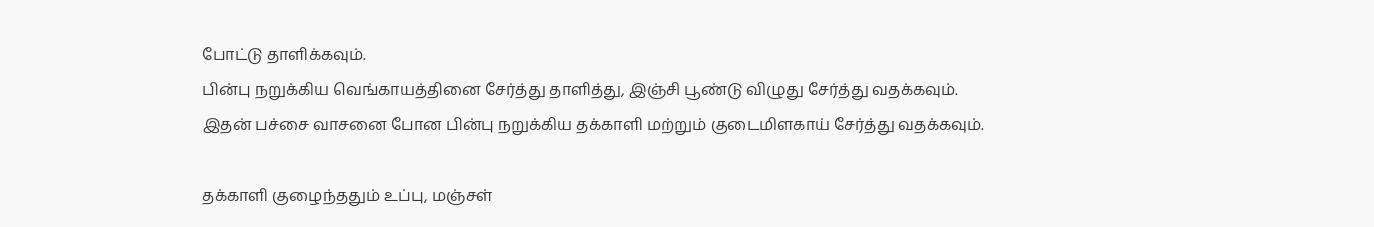போட்டு தாளிக்கவும்.
பின்பு நறுக்கிய வெங்காயத்தினை சேர்த்து தாளித்து, இஞ்சி பூண்டு விழுது சேர்த்து வதக்கவும். இதன் பச்சை வாசனை போன பின்பு நறுக்கிய தக்காளி மற்றும் குடைமிளகாய் சேர்த்து வதக்கவும்.

தக்காளி குழைந்ததும் உப்பு, மஞ்சள்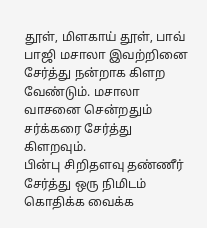தூள், மிளகாய் தூள், பாவ் பாஜி மசாலா இவற்றினை சேர்த்து நன்றாக கிளற வேண்டும். மசாலா வாசனை சென்றதும் சர்க்கரை சேர்த்து கிளறவும்.
பின்பு சிறிதளவு தண்ணீர் சேர்த்து ஒரு நிமிடம் கொதிக்க வைக்க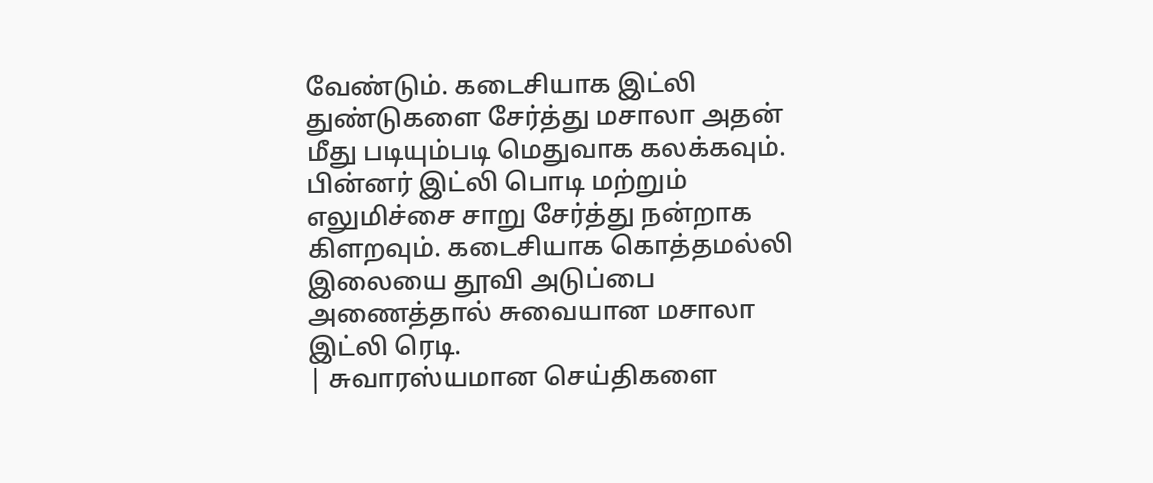வேண்டும். கடைசியாக இட்லி துண்டுகளை சேர்த்து மசாலா அதன் மீது படியும்படி மெதுவாக கலக்கவும்.
பின்னர் இட்லி பொடி மற்றும் எலுமிச்சை சாறு சேர்த்து நன்றாக கிளறவும். கடைசியாக கொத்தமல்லி இலையை தூவி அடுப்பை அணைத்தால் சுவையான மசாலா இட்லி ரெடி.
| சுவாரஸ்யமான செய்திகளை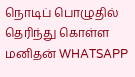நொடிப் பொழுதில் தெரிந்து கொள்ள மனிதன் WHATSAPP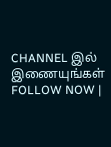CHANNEL இல் இணையுங்கள் FOLLOW NOW |